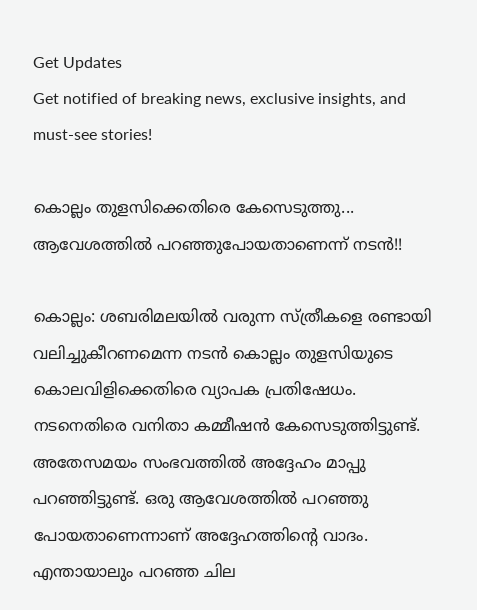Get Updates
Get notified of breaking news, exclusive insights, and must-see stories!

കൊല്ലം തുളസിക്കെതിരെ കേസെടുത്തു... ആവേശത്തില്‍ പറഞ്ഞുപോയതാണെന്ന് നടന്‍!!

കൊല്ലം: ശബരിമലയില്‍ വരുന്ന സ്ത്രീകളെ രണ്ടായി വലിച്ചുകീറണമെന്ന നടന്‍ കൊല്ലം തുളസിയുടെ കൊലവിളിക്കെതിരെ വ്യാപക പ്രതിഷേധം. നടനെതിരെ വനിതാ കമ്മീഷന്‍ കേസെടുത്തിട്ടുണ്ട്. അതേസമയം സംഭവത്തില്‍ അദ്ദേഹം മാപ്പു പറഞ്ഞിട്ടുണ്ട്. ഒരു ആവേശത്തില്‍ പറഞ്ഞു പോയതാണെന്നാണ് അദ്ദേഹത്തിന്റെ വാദം. എന്തായാലും പറഞ്ഞ ചില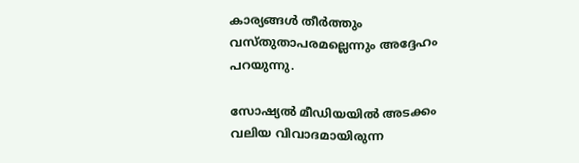കാര്യങ്ങള്‍ തീര്‍ത്തും വസ്തുതാപരമല്ലെന്നും അദ്ദേഹം പറയുന്നു.

സോഷ്യല്‍ മീഡിയയില്‍ അടക്കം വലിയ വിവാദമായിരുന്ന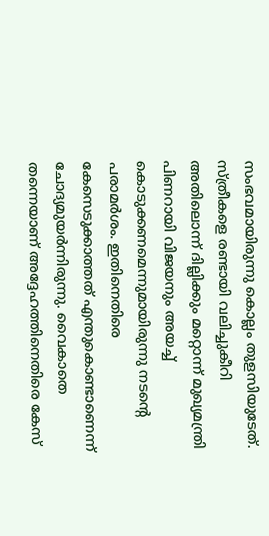സംഭവമായിരുന്നു കൊല്ലം തുളസിയുടേത്. സ്ത്രീകളെ രണ്ടായി വലിച്ചുകീറി അതിലൊന്ന് ദില്ലിക്കും മറ്റൊന്ന് മുഖ്യമന്ത്രി പിണറായി വിജയനും അയച്ച് കൊടുക്കണമെന്നുമായിരുന്നു നടന്റെ പരാമര്‍ശം. ഇതിനെതിരെ കേസെടുക്കാത്തത് എന്തുകൊണ്ടാണെന്ന് ചോദ്യമുയര്‍ന്നിരുന്നു. വൈകാതെ തന്നെയാണ് അദ്ദേഹത്തിനെതിരെ കേസ്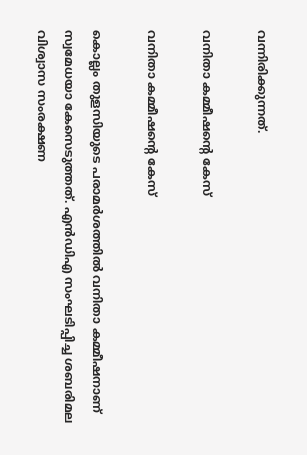വന്നിരിക്കുന്നത്.

വനിതാ കമ്മീഷന്റെ കേസ്

വനിതാ കമ്മീഷന്റെ കേസ്

കൊല്ലം തുളസിയുടെ പരാമര്‍ശത്തില്‍ വനിതാ കമ്മീഷനാണ് സ്വമേധയാ കേസെടുത്തത്. എന്‍ഡിഎ സംഘടിപ്പിച്ച ശബരിമല വിശ്വാസ സംരക്ഷണ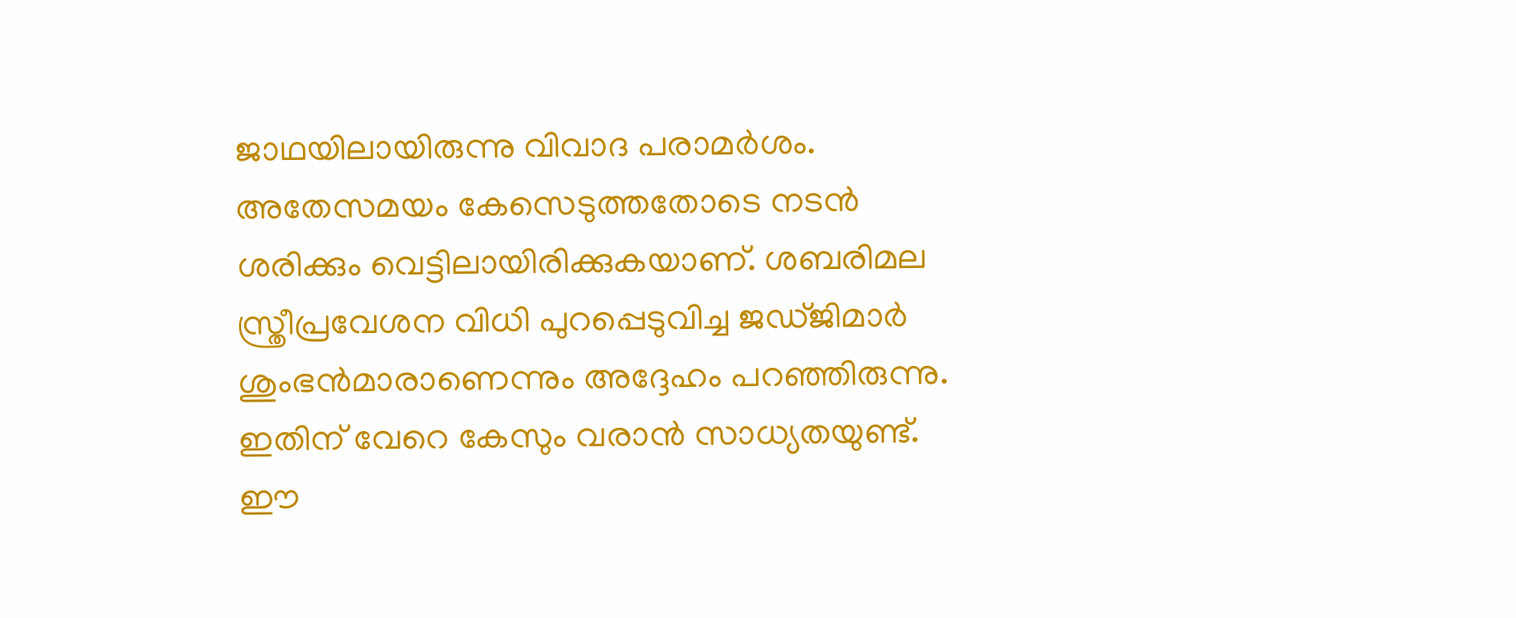ജാഥയിലായിരുന്നു വിവാദ പരാമര്‍ശം. അതേസമയം കേസെടുത്തതോടെ നടന്‍ ശരിക്കും വെട്ടിലായിരിക്കുകയാണ്. ശബരിമല സ്ത്രീപ്രവേശന വിധി പുറപ്പെടുവിച്ച ജഡ്ജിമാര്‍ ശുംഭന്‍മാരാണെന്നും അദ്ദേഹം പറഞ്ഞിരുന്നു. ഇതിന് വേറെ കേസും വരാന്‍ സാധ്യതയുണ്ട്. ഈ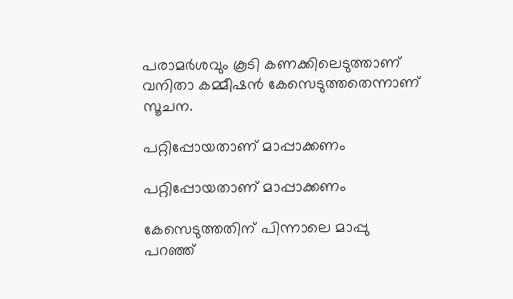പരാമര്‍ശവും കൂടി കണക്കിലെടുത്താണ് വനിതാ കമ്മീഷന്‍ കേസെടുത്തതെന്നാണ് സൂചന.

പറ്റിപ്പോയതാണ് മാപ്പാക്കണം

പറ്റിപ്പോയതാണ് മാപ്പാക്കണം

കേസെടുത്തതിന് പിന്നാലെ മാപ്പു പറഞ്ഞ്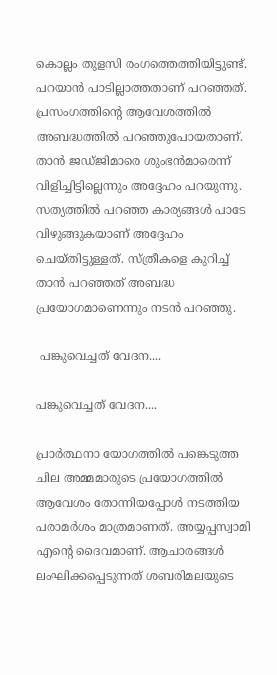കൊല്ലം തുളസി രംഗത്തെത്തിയിട്ടുണ്ട്. പറയാന്‍ പാടില്ലാത്തതാണ് പറഞ്ഞത്. പ്രസംഗത്തിന്റെ ആവേശത്തില്‍ അബദ്ധത്തില്‍ പറഞ്ഞുപോയതാണ്. താന്‍ ജഡ്ജിമാരെ ശുംഭന്‍മാരെന്ന് വിളിച്ചിട്ടില്ലെന്നും അദ്ദേഹം പറയുന്നു. സത്യത്തില്‍ പറഞ്ഞ കാര്യങ്ങള്‍ പാടേ വിഴുങ്ങുകയാണ് അദ്ദേഹം ചെയ്തിട്ടുള്ളത്. സ്ത്രീകളെ കുറിച്ച് താന്‍ പറഞ്ഞത് അബദ്ധ പ്രയോഗമാണെന്നും നടന്‍ പറഞ്ഞു.

 പങ്കുവെച്ചത് വേദന....

പങ്കുവെച്ചത് വേദന....

പ്രാര്‍ത്ഥനാ യോഗത്തില്‍ പങ്കെടുത്ത ചില അമ്മമാരുടെ പ്രയോഗത്തില്‍ ആവേശം തോന്നിയപ്പോള്‍ നടത്തിയ പരാമര്‍ശം മാത്രമാണത്. അയ്യപ്പസ്വാമി എന്റെ ദൈവമാണ്. ആചാരങ്ങള്‍ ലംഘിക്കപ്പെടുന്നത് ശബരിമലയുടെ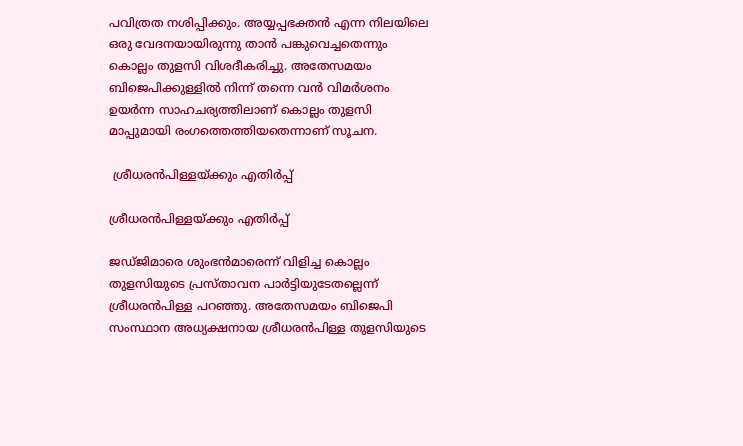പവിത്രത നശിപ്പിക്കും. അയ്യപ്പഭക്തന്‍ എന്ന നിലയിലെ ഒരു വേദനയായിരുന്നു താന്‍ പങ്കുവെച്ചതെന്നും കൊല്ലം തുളസി വിശദീകരിച്ചു. അതേസമയം ബിജെപിക്കുള്ളില്‍ നിന്ന് തന്നെ വന്‍ വിമര്‍ശനം ഉയര്‍ന്ന സാഹചര്യത്തിലാണ് കൊല്ലം തുളസി മാപ്പുമായി രംഗത്തെത്തിയതെന്നാണ് സൂചന.

 ശ്രീധരന്‍പിള്ളയ്ക്കും എതിര്‍പ്പ്

ശ്രീധരന്‍പിള്ളയ്ക്കും എതിര്‍പ്പ്

ജഡ്ജിമാരെ ശുംഭന്‍മാരെന്ന് വിളിച്ച കൊല്ലം തുളസിയുടെ പ്രസ്താവന പാര്‍ട്ടിയുടേതല്ലെന്ന് ശ്രീധരന്‍പിള്ള പറഞ്ഞു. അതേസമയം ബിജെപി സംസ്ഥാന അധ്യക്ഷനായ ശ്രീധരന്‍പിള്ള തുളസിയുടെ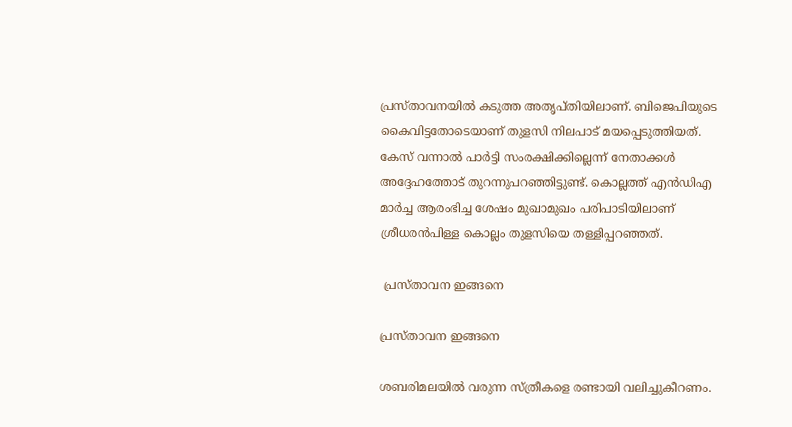പ്രസ്താവനയില്‍ കടുത്ത അതൃപ്തിയിലാണ്. ബിജെപിയുടെ കൈവിട്ടതോടെയാണ് തുളസി നിലപാട് മയപ്പെടുത്തിയത്. കേസ് വന്നാല്‍ പാര്‍ട്ടി സംരക്ഷിക്കില്ലെന്ന് നേതാക്കള്‍ അദ്ദേഹത്തോട് തുറന്നുപറഞ്ഞിട്ടുണ്ട്. കൊല്ലത്ത് എന്‍ഡിഎ മാര്‍ച്ച ആരംഭിച്ച ശേഷം മുഖാമുഖം പരിപാടിയിലാണ് ശ്രീധരന്‍പിള്ള കൊല്ലം തുളസിയെ തള്ളിപ്പറഞ്ഞത്.

 പ്രസ്താവന ഇങ്ങനെ

പ്രസ്താവന ഇങ്ങനെ

ശബരിമലയില്‍ വരുന്ന സ്ത്രീകളെ രണ്ടായി വലിച്ചുകീറണം.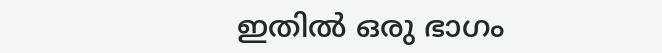ഇതില്‍ ഒരു ഭാഗം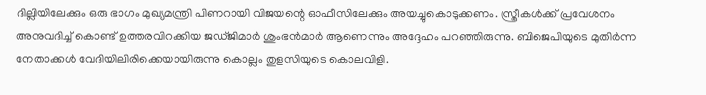ദില്ലിയിലേക്കും ഒരു ഭാഗം മുഖ്യമന്ത്രി പിണറായി വിജയന്റെ ഓഫീസിലേക്കും അയച്ചുകൊടുക്കണം. സ്ത്രീകള്‍ക്ക് പ്രവേശനം അനുവദിച്ച് കൊണ്ട് ഉത്തരവിറക്കിയ ജഡ്ജിമാര്‍ ശുംഭന്‍മാര്‍ ആണെന്നും അദ്ദേഹം പറഞ്ഞിരുന്നു. ബിജെപിയുടെ മുതിര്‍ന്ന നേതാക്കള്‍ വേദിയിലിരിക്കെയായിരുന്നു കൊല്ലം തുളസിയുടെ കൊലവിളി.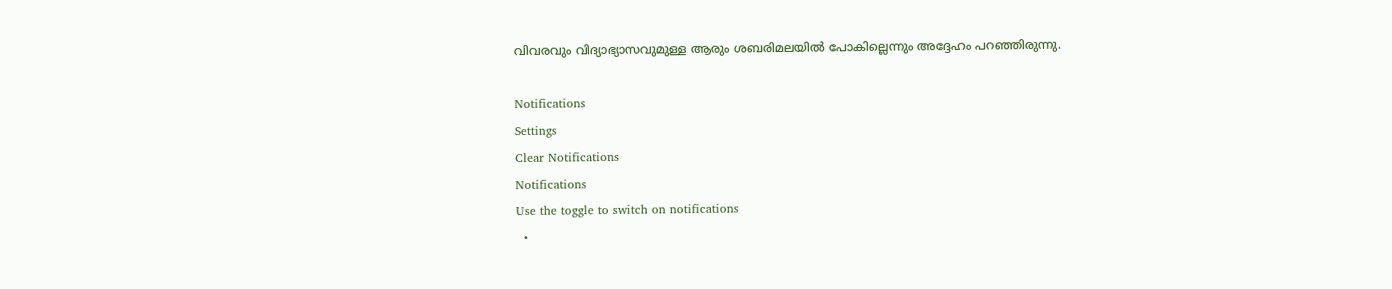വിവരവും വിദ്യാഭ്യാസവുമുള്ള ആരും ശബരിമലയില്‍ പോകില്ലെന്നും അദ്ദേഹം പറഞ്ഞിരുന്നു.

Notifications
Settings
Clear Notifications
Notifications
Use the toggle to switch on notifications
  •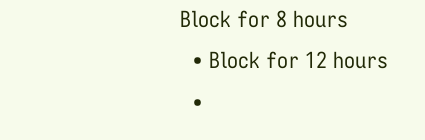Block for 8 hours
  • Block for 12 hours
  •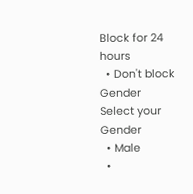Block for 24 hours
  • Don't block
Gender
Select your Gender
  • Male
  •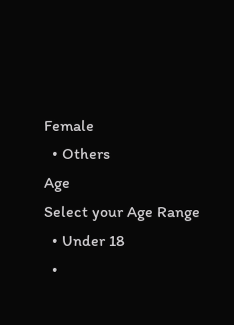Female
  • Others
Age
Select your Age Range
  • Under 18
  •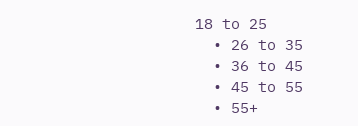18 to 25
  • 26 to 35
  • 36 to 45
  • 45 to 55
  • 55+